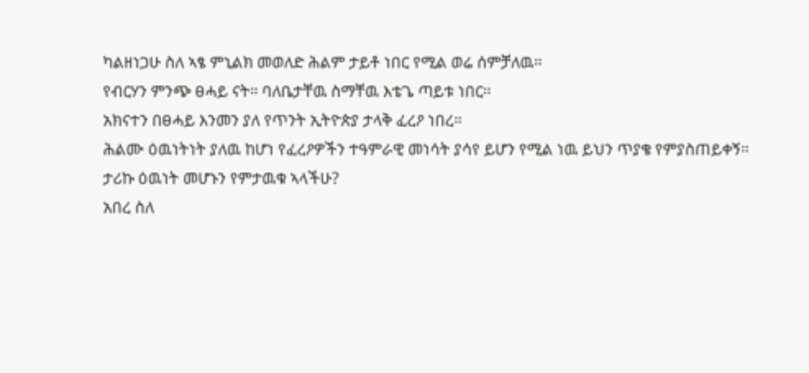ካልዘነጋሁ ስለ ኣፄ ምኒልክ መወለድ ሕልም ታይቶ ነበር የሚል ወሬ ሰምቻለዉ።
የብርሃን ምንጭ ፀሓይ ናት። ባለቤታቸዉ ስማቸዉ እቴጌ ጣይቱ ነበር።
አክናተን በፀሓይ እንመን ያለ የጥንት ኢትዮጵያ ታላቅ ፈረዖ ነበረ።
ሕልሙ ዕዉነትነት ያለዉ ከሆነ የፈረዖዎችን ተዓምራዊ መነሳት ያሳየ ይሆን የሚል ነዉ ይህን ጥያቄ የምያስጠይቀኝ።
ታሪኩ ዕዉነት መሆኑን የምታዉቁ ኣላችሁ?
አበረ ስለ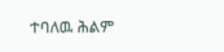ተባለዉ ሕልም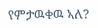የምታዉቀዉ ኣለ?